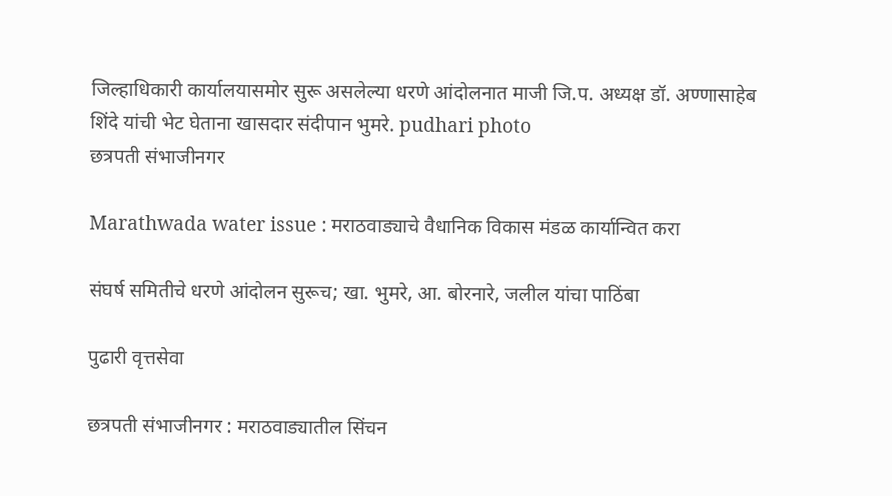जिल्हाधिकारी कार्यालयासमोर सुरू असलेल्या धरणे आंदोलनात माजी जि.प. अध्यक्ष डॉ. अण्णासाहेब शिंदे यांची भेट घेताना खासदार संदीपान भुमरे. pudhari photo
छत्रपती संभाजीनगर

Marathwada water issue : मराठवाड्याचे वैधानिक विकास मंडळ कार्यान्वित करा

संघर्ष समितीचे धरणे आंदोलन सुरूच; खा. भुमरे, आ. बोरनारे, जलील यांचा पाठिंबा

पुढारी वृत्तसेवा

छत्रपती संभाजीनगर : मराठवाड्यातील सिंचन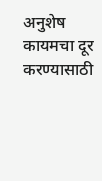अनुशेष कायमचा दूर करण्यासाठी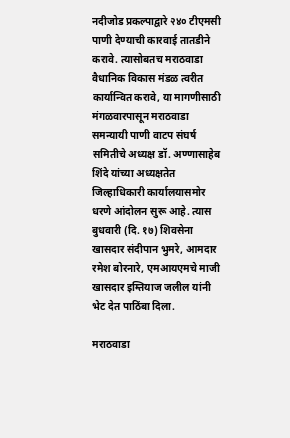नदीजोड प्रकल्पाद्वारे २४० टीएमसी पाणी देण्याची कारवाई तातडीने करावे. त्यासोबतच मराठवाडा वैधानिक विकास मंडळ त्वरीत कार्यान्वित करावे, या मागणीसाठी मंगळवारपासून मराठवाडा समन्यायी पाणी वाटप संघर्ष समितीचे अध्यक्ष डॉ. अण्णासाहेब शिंदे यांच्या अध्यक्षतेत जिल्हाधिकारी कार्यालयासमोर धरणे आंदोलन सुरू आहे. त्यास बुधवारी (दि. १७) शिवसेना खासदार संदीपान भुमरे, आमदार रमेश बोरनारे, एमआयएमचे माजी खासदार इम्तियाज जलील यांनी भेट देत पाठिंबा दिला.

मराठवाडा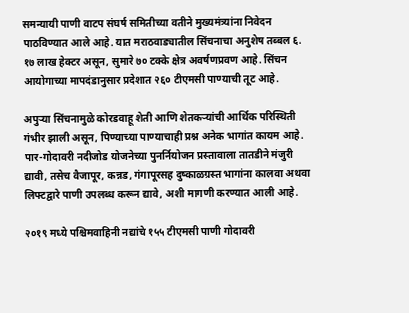समन्यायी पाणी वाटप संघर्ष समितीच्या वतीने मुख्यमंत्र्यांना निवेदन पाठविण्यात आले आहे. यात मराठवाड्यातील सिंचनाचा अनुशेष तब्बल ६. १७ लाख हेक्टर असून, सुमारे ७० टक्के क्षेत्र अवर्षणप्रवण आहे. सिंचन आयोगाच्या मापदंडानुसार प्रदेशात २६० टीएमसी पाण्याची तूट आहे.

अपुऱ्या सिंचनामुळे कोरडवाहू शेती आणि शेतकऱ्यांची आर्थिक परिस्थिती गंभीर झाली असून, पिण्याच्या पाण्याचाही प्रश्न अनेक भागांत कायम आहे. पार-गोदावरी नदीजोड योजनेच्या पुनर्नियोजन प्रस्तावाला तातडीने मंजुरी द्यावी, तसेच वैजापूर, कन्नड, गंगापूरसह दुष्काळग्रस्त भागांना कालवा अथवा लिफ्टद्वारे पाणी उपलब्ध करून द्यावे, अशी मागणी करण्यात आली आहे.

२०१९ मध्ये पश्चिमवाहिनी नद्यांचे १५५ टीएमसी पाणी गोदावरी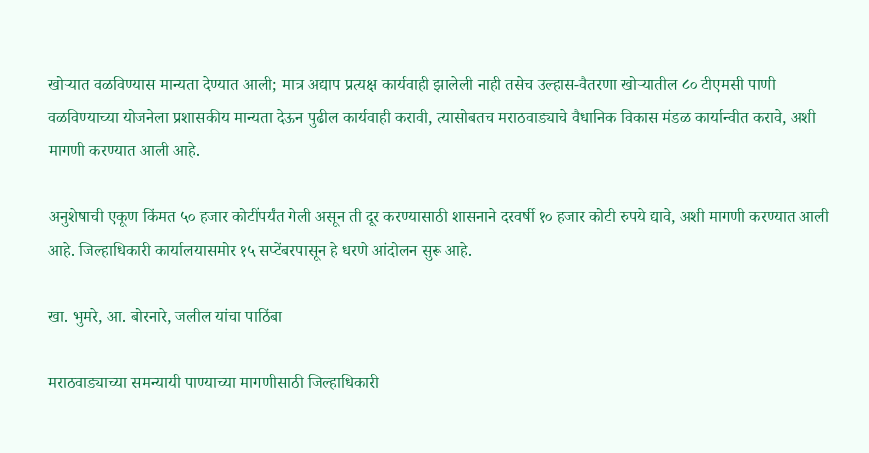खोऱ्यात वळविण्यास मान्यता देण्यात आली; मात्र अद्याप प्रत्यक्ष कार्यवाही झालेली नाही तसेच उल्हास-वैतरणा खोऱ्यातील ८० टीएमसी पाणी वळविण्याच्या योजनेला प्रशासकीय मान्यता देऊन पुढील कार्यवाही करावी, त्यासोबतच मराठवाड्याचे वैधानिक विकास मंडळ कार्यान्वीत करावे, अशी मागणी करण्यात आली आहे.

अनुशेषाची एकूण किंमत ५० हजार कोटींपर्यंत गेली असून ती दूर करण्यासाठी शासनाने दरवर्षी १० हजार कोटी रुपये द्यावे, अशी मागणी करण्यात आली आहे. जिल्हाधिकारी कार्यालयासमोर १५ सप्टेंबरपासून हे धरणे आंदोलन सुरू आहे.

खा. भुमरे, आ. बोरनारे, जलील यांचा पाठिंबा

मराठवाड्याच्या समन्यायी पाण्याच्या मागणीसाठी जिल्हाधिकारी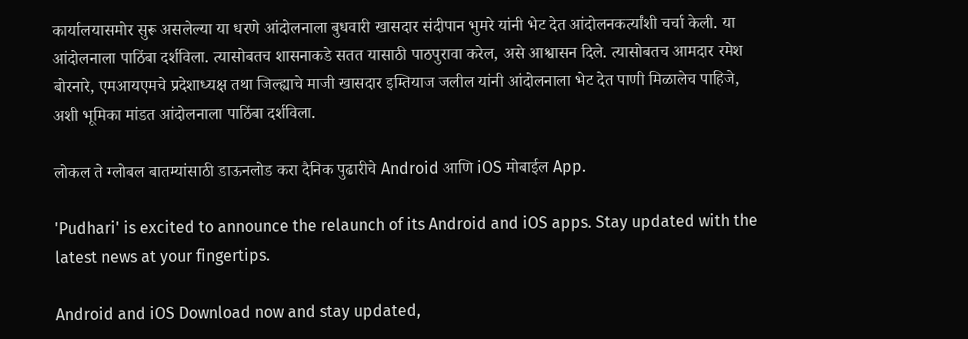कार्यालयासमोर सुरू असलेल्या या धरणे आंदोलनाला बुधवारी खासदार संदीपान भुमरे यांनी भेट देत आंदोलनकर्त्यांशी चर्चा केली. या आंदोलनाला पाठिंबा दर्शविला. त्यासोबतच शासनाकडे सतत यासाठी पाठपुरावा करेल, असे आश्वासन दिले. त्यासोबतच आमदार रमेश बोरनारे, एमआयएमचे प्रदेशाध्यक्ष तथा जिल्ह्याचे माजी खासदार इम्तियाज जलील यांनी आंदोलनाला भेट देत पाणी मिळालेच पाहिजे, अशी भूमिका मांडत आंदोलनाला पाठिंबा दर्शविला.

लोकल ते ग्लोबल बातम्यांसाठी डाऊनलोड करा दैनिक पुढारीचे Android आणि iOS मोबाईल App.

'Pudhari' is excited to announce the relaunch of its Android and iOS apps. Stay updated with the latest news at your fingertips.

Android and iOS Download now and stay updated,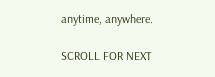anytime, anywhere.

SCROLL FOR NEXT